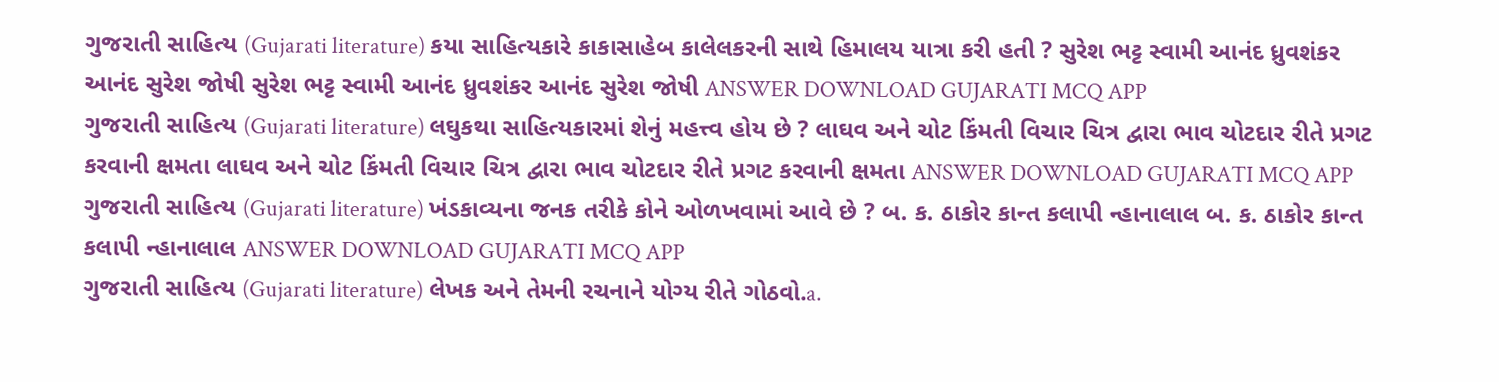ગુજરાતી સાહિત્ય (Gujarati literature) કયા સાહિત્યકારે કાકાસાહેબ કાલેલકરની સાથે હિમાલય યાત્રા કરી હતી ? સુરેશ ભટ્ટ સ્વામી આનંદ ધ્રુવશંકર આનંદ સુરેશ જોષી સુરેશ ભટ્ટ સ્વામી આનંદ ધ્રુવશંકર આનંદ સુરેશ જોષી ANSWER DOWNLOAD GUJARATI MCQ APP
ગુજરાતી સાહિત્ય (Gujarati literature) લઘુકથા સાહિત્યકારમાં શેનું મહત્ત્વ હોય છે ? લાઘવ અને ચોટ કિંમતી વિચાર ચિત્ર દ્વારા ભાવ ચોટદાર રીતે પ્રગટ કરવાની ક્ષમતા લાઘવ અને ચોટ કિંમતી વિચાર ચિત્ર દ્વારા ભાવ ચોટદાર રીતે પ્રગટ કરવાની ક્ષમતા ANSWER DOWNLOAD GUJARATI MCQ APP
ગુજરાતી સાહિત્ય (Gujarati literature) ખંડકાવ્યના જનક તરીકે કોને ઓળખવામાં આવે છે ? બ. ક. ઠાકોર કાન્ત કલાપી ન્હાનાલાલ બ. ક. ઠાકોર કાન્ત કલાપી ન્હાનાલાલ ANSWER DOWNLOAD GUJARATI MCQ APP
ગુજરાતી સાહિત્ય (Gujarati literature) લેખક અને તેમની રચનાને યોગ્ય રીતે ગોઠવો.a.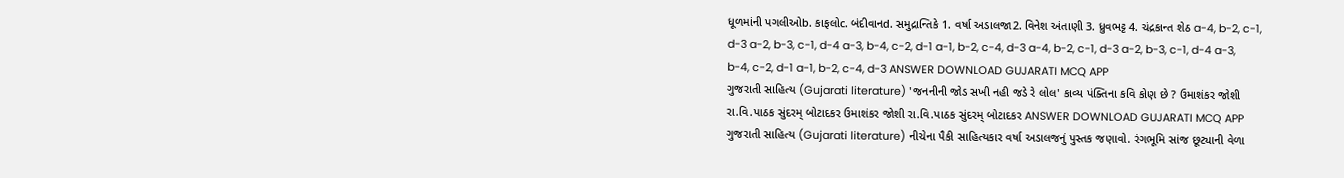ધૂળમાંની પગલીઓb. કાફલોc. બંદીવાનd. સમુદ્રાન્તિકે 1. વર્ષા અડાલજા2. વિનેશ અંતાણી 3. ધ્રુવભટ્ટ 4. ચંદ્રકાન્ત શેઠ a-4, b-2, c-1, d-3 a-2, b-3, c-1, d-4 a-3, b-4, c-2, d-1 a-1, b-2, c-4, d-3 a-4, b-2, c-1, d-3 a-2, b-3, c-1, d-4 a-3, b-4, c-2, d-1 a-1, b-2, c-4, d-3 ANSWER DOWNLOAD GUJARATI MCQ APP
ગુજરાતી સાહિત્ય (Gujarati literature) 'જનનીની જોડ સખી નહી જડે રે લોલ' કાવ્ય પંક્તિના કવિ કોણ છે ? ઉમાશંકર જોશી રા.વિ.પાઠક સુંદરમ્ બોટાદકર ઉમાશંકર જોશી રા.વિ.પાઠક સુંદરમ્ બોટાદકર ANSWER DOWNLOAD GUJARATI MCQ APP
ગુજરાતી સાહિત્ય (Gujarati literature) નીચેના પૈકી સાહિત્યકાર વર્ષા અડાલજનું પુસ્તક જણાવો. રંગભૂમિ સાંજ છૂટ્યાની વેળા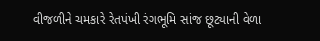વીજળીને ચમકારે રેતપંખી રંગભૂમિ સાંજ છૂટ્યાની વેળા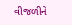વીજળીને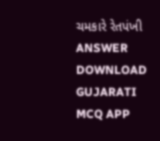ચમકારે રેતપંખી ANSWER DOWNLOAD GUJARATI MCQ APP